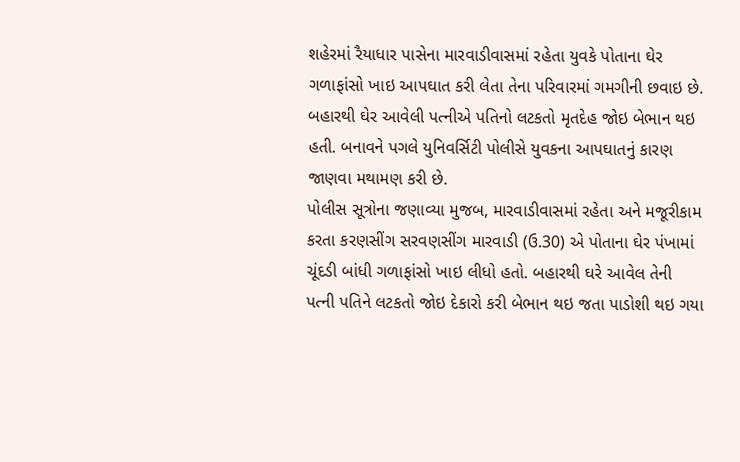શહેરમાં રૈયાધાર પાસેના મારવાડીવાસમાં રહેતા યુવકે પોતાના ઘેર ગળાફાંસો ખાઇ આપઘાત કરી લેતા તેના પરિવારમાં ગમગીની છવાઇ છે. બહારથી ઘેર આવેલી પત્નીએ પતિનો લટકતો મૃતદેહ જોઇ બેભાન થઇ હતી. બનાવને પગલે યુનિવર્સિટી પોલીસે યુવકના આપઘાતનું કારણ જાણવા મથામણ કરી છે.
પોલીસ સૂત્રોના જણાવ્યા મુજબ, મારવાડીવાસમાં રહેતા અને મજૂરીકામ કરતા કરણસીંગ સરવણસીંગ મારવાડી (ઉ.30) એ પોતાના ઘેર પંખામાં ચૂંદડી બાંધી ગળાફાંસો ખાઇ લીધો હતો. બહારથી ઘરે આવેલ તેની પત્ની પતિને લટકતો જોઇ દેકારો કરી બેભાન થઇ જતા પાડોશી થઇ ગયા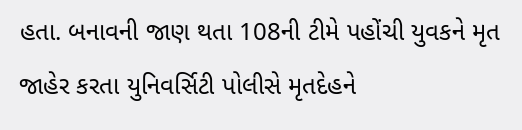હતા. બનાવની જાણ થતા 108ની ટીમે પહોંચી યુવકને મૃત જાહેર કરતા યુનિવર્સિટી પોલીસે મૃતદેહને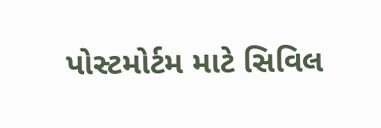પોસ્ટમોર્ટમ માટે સિવિલ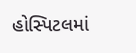હોસ્પિટલમાં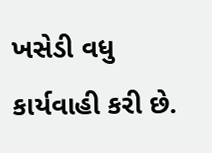ખસેડી વધુ કાર્યવાહી કરી છે.